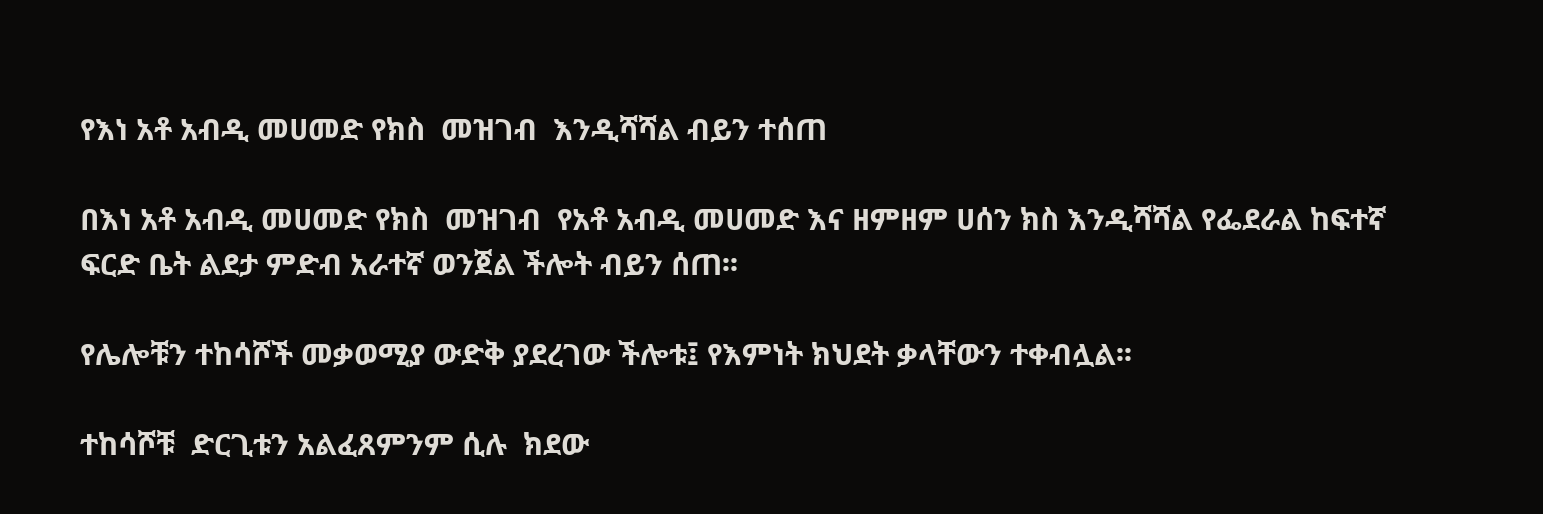የእነ አቶ አብዲ መሀመድ የክስ  መዝገብ  እንዲሻሻል ብይን ተሰጠ

በእነ አቶ አብዲ መሀመድ የክስ  መዝገብ  የአቶ አብዲ መሀመድ እና ዘምዘም ሀሰን ክስ እንዲሻሻል የፌደራል ከፍተኛ ፍርድ ቤት ልደታ ምድብ አራተኛ ወንጀል ችሎት ብይን ሰጠ፡፡

የሌሎቹን ተከሳሾች መቃወሚያ ውድቅ ያደረገው ችሎቱ፤ የእምነት ክህደት ቃላቸውን ተቀብሏል፡፡

ተከሳሾቹ  ድርጊቱን አልፈጸምንም ሲሉ  ክደው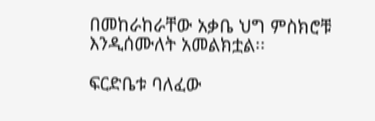በመከራከራቸው አቃቤ ህግ ምስክሮቹ እንዲሰሙለት አመልክቷል፡፡

ፍርድቤቱ ባለፈው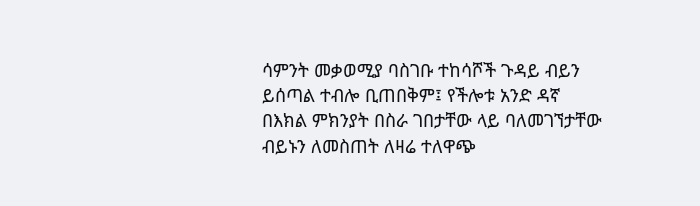ሳምንት መቃወሚያ ባስገቡ ተከሳሾች ጉዳይ ብይን ይሰጣል ተብሎ ቢጠበቅም፤ የችሎቱ አንድ ዳኛ በእክል ምክንያት በስራ ገበታቸው ላይ ባለመገኘታቸው ብይኑን ለመስጠት ለዛሬ ተለዋጭ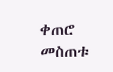ቀጠሮ መስጠቱ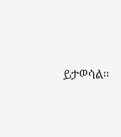ይታወሳል፡፡